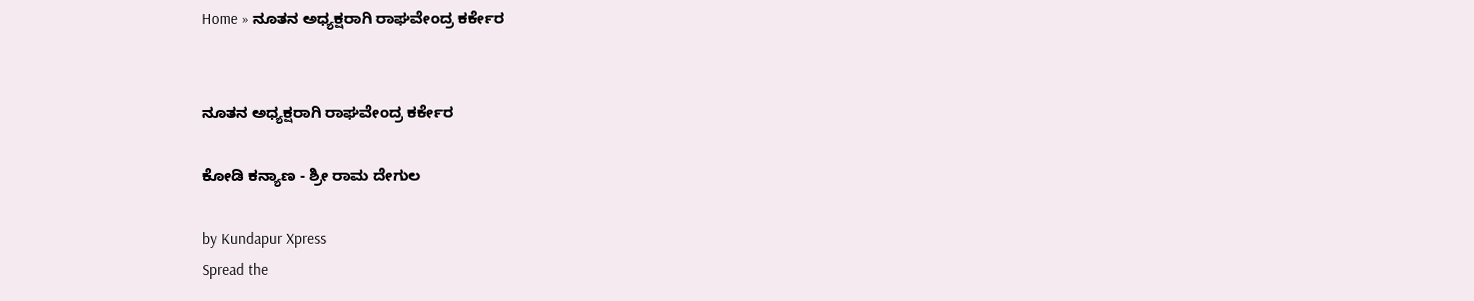Home » ನೂತನ ಅಧ್ಯಕ್ಷರಾಗಿ ರಾಘವೇಂದ್ರ ಕರ್ಕೇರ


ನೂತನ ಅಧ್ಯಕ್ಷರಾಗಿ ರಾಘವೇಂದ್ರ ಕರ್ಕೇರ

ಕೋಡಿ ಕನ್ಯಾಣ - ಶ್ರೀ ರಾಮ ದೇಗುಲ

by Kundapur Xpress
Spread the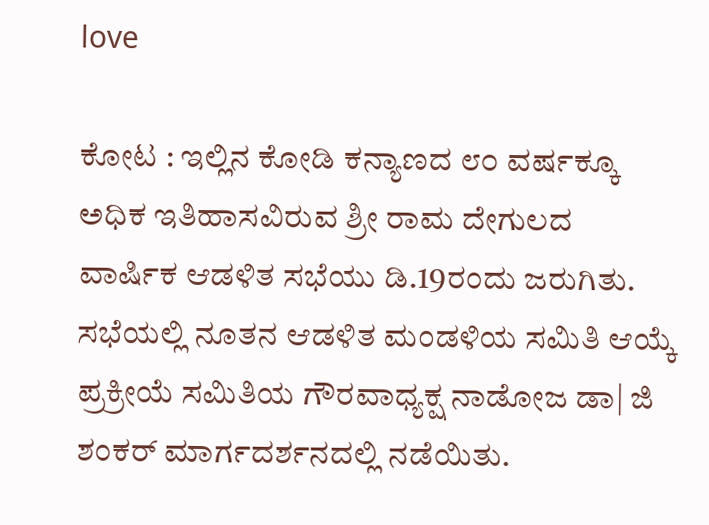love

ಕೋಟ : ಇಲ್ಲಿನ ಕೋಡಿ ಕನ್ಯಾಣದ ೮೦ ವರ್ಷಕ್ಕೂ ಅಧಿಕ ಇತಿಹಾಸವಿರುವ ಶ್ರೀ ರಾಮ ದೇಗುಲದ ವಾರ್ಷಿಕ ಆಡಳಿತ ಸಭೆಯು ಡಿ.19ರಂದು ಜರುಗಿತು. ಸಭೆಯಲ್ಲಿ ನೂತನ ಆಡಳಿತ ಮಂಡಳಿಯ ಸಮಿತಿ ಆಯ್ಕೆ ಪ್ರಕ್ರೀಯೆ ಸಮಿತಿಯ ಗೌರವಾಧ್ಯಕ್ಷ ನಾಡೋಜ ಡಾ| ಜಿ ಶಂಕರ್ ಮಾರ್ಗದರ್ಶನದಲ್ಲಿ ನಡೆಯಿತು.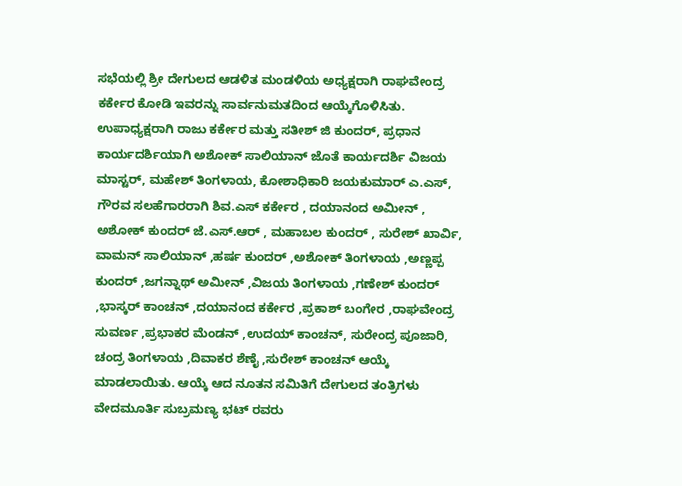ಸಭೆಯಲ್ಲಿ ಶ್ರೀ ದೇಗುಲದ ಆಡಳಿತ ಮಂಡಳಿಯ ಅಧ್ಯಕ್ಷರಾಗಿ ರಾಘವೇಂದ್ರ ಕರ್ಕೇರ ಕೋಡಿ ಇವರನ್ನು ಸಾರ್ವನುಮತದಿಂದ ಆಯ್ಕೆಗೊಳಿಸಿತು.
ಉಪಾಧ್ಯಕ್ಷರಾಗಿ ರಾಜು ಕರ್ಕೇರ ಮತ್ತು ಸತೀಶ್ ಜಿ ಕುಂದರ್, ಪ್ರಧಾನ ಕಾರ್ಯದರ್ಶಿಯಾಗಿ ಅಶೋಕ್ ಸಾಲಿಯಾನ್ ಜೊತೆ ಕಾರ್ಯದರ್ಶಿ ವಿಜಯ ಮಾಸ್ಟರ್, ಮಹೇಶ್ ತಿಂಗಳಾಯ, ಕೋಶಾಧಿಕಾರಿ ಜಯಕುಮಾರ್ ಎ.ಎಸ್, ಗೌರವ ಸಲಹೆಗಾರರಾಗಿ ಶಿವ.ಎಸ್ ಕರ್ಕೇರ , ದಯಾನಂದ ಅಮೀನ್ , ಅಶೋಕ್ ಕುಂದರ್ ಜೆ.ಎಸ್.ಆರ್ , ಮಹಾಬಲ ಕುಂದರ್ , ಸುರೇಶ್ ಖಾರ್ವಿ, ವಾಮನ್ ಸಾಲಿಯಾನ್ ,ಹರ್ಷ ಕುಂದರ್ ,ಅಶೋಕ್ ತಿಂಗಳಾಯ ,ಅಣ್ಣಪ್ಪ ಕುಂದರ್ ,ಜಗನ್ನಾಥ್ ಅಮೀನ್ ,ವಿಜಯ ತಿಂಗಳಾಯ ,ಗಣೇಶ್ ಕುಂದರ್ ,ಭಾಸ್ಕರ್ ಕಾಂಚನ್ ,ದಯಾನಂದ ಕರ್ಕೇರ ,ಪ್ರಕಾಶ್ ಬಂಗೇರ ,ರಾಘವೇಂದ್ರ ಸುವರ್ಣ ,ಪ್ರಭಾಕರ ಮೆಂಡನ್ ,ಉದಯ್ ಕಾಂಚನ್, ಸುರೇಂದ್ರ ಪೂಜಾರಿ, ಚಂದ್ರ ತಿಂಗಳಾಯ ,ದಿವಾಕರ ಶೆಣೈ ,ಸುರೇಶ್ ಕಾಂಚನ್ ಆಯ್ಕೆ ಮಾಡಲಾಯಿತು. ಆಯ್ಕೆ ಆದ ನೂತನ ಸಮಿತಿಗೆ ದೇಗುಲದ ತಂತ್ರಿಗಳು ವೇದಮೂರ್ತಿ ಸುಬ್ರಮಣ್ಯ ಭಟ್ ರವರು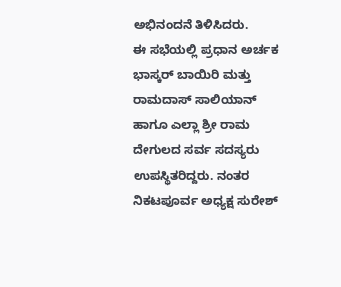ಅಭಿನಂದನೆ ತಿಳಿಸಿದರು.
ಈ ಸಭೆಯಲ್ಲಿ ಪ್ರಧಾನ ಅರ್ಚಕ ಭಾಸ್ಕರ್ ಬಾಯಿರಿ ಮತ್ತು ರಾಮದಾಸ್ ಸಾಲಿಯಾನ್ ಹಾಗೂ ಎಲ್ಲಾ ಶ್ರೀ ರಾಮ ದೇಗುಲದ ಸರ್ವ ಸದಸ್ಯರು ಉಪಸ್ಥಿತರಿದ್ದರು. ನಂತರ ನಿಕಟಪೂರ್ವ ಅಧ್ಯಕ್ಷ ಸುರೇಶ್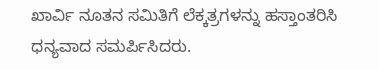ಖಾರ್ವಿ ನೂತನ ಸಮಿತಿಗೆ ಲೆಕ್ಕತ್ರಗಳನ್ನು ಹಸ್ತಾಂತರಿಸಿ ಧನ್ಯವಾದ ಸಮರ್ಪಿಸಿದರು.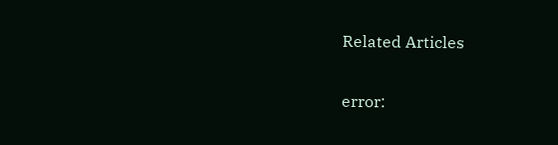Related Articles

error: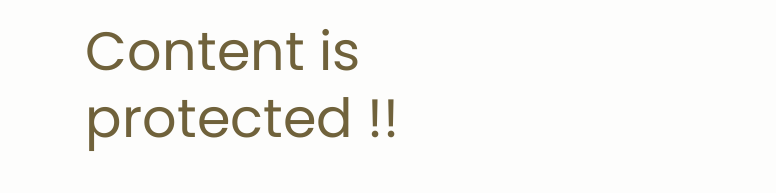Content is protected !!